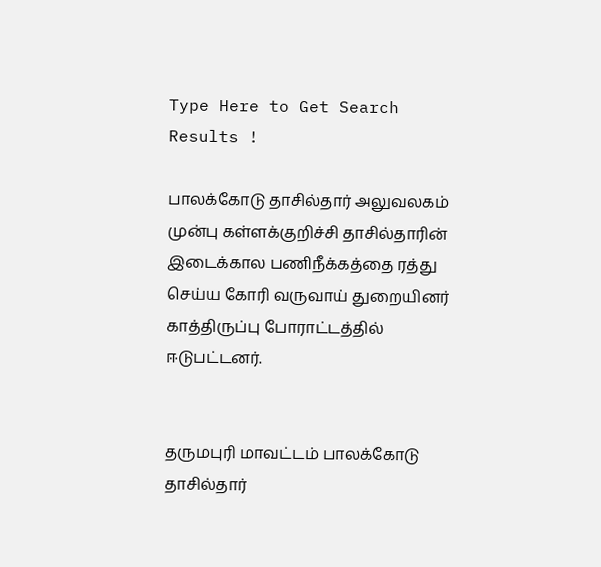Type Here to Get Search Results !

பாலக்கோடு தாசில்தார் அலுவலகம் முன்பு கள்ளக்குறிச்சி தாசில்தாரின் இடைக்கால பணிநீக்கத்தை ரத்து செய்ய கோரி வருவாய் துறையினர் காத்திருப்பு போராட்டத்தில் ஈடுபட்டனர்.


தருமபுரி மாவட்டம் பாலக்கோடு தாசில்தார்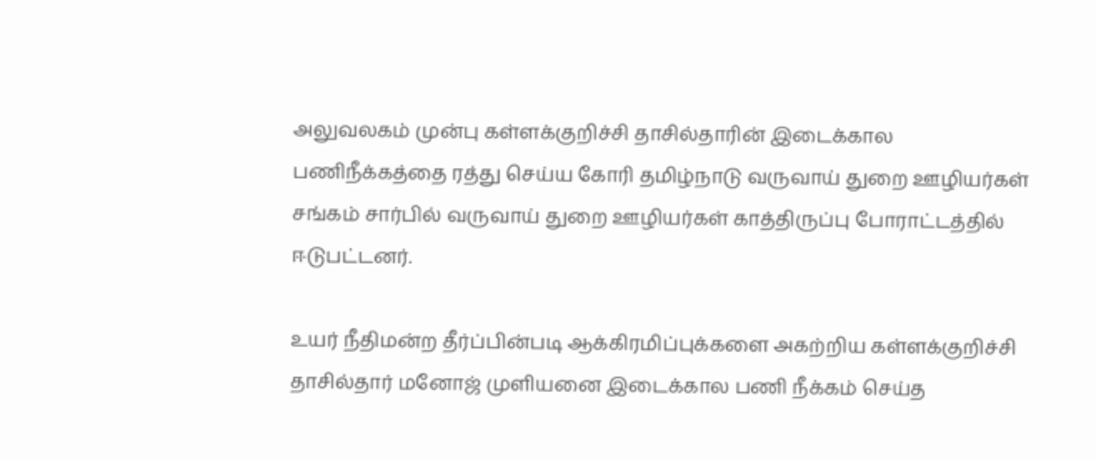அலுவலகம் முன்பு கள்ளக்குறிச்சி தாசில்தாரின் இடைக்கால பணிநீக்கத்தை ரத்து செய்ய கோரி தமிழ்நாடு வருவாய் துறை ஊழியர்கள் சங்கம் சார்பில் வருவாய் துறை ஊழியர்கள் காத்திருப்பு போராட்டத்தில் ஈடுபட்டனர்.

உயர் நீதிமன்ற தீர்ப்பின்படி ஆக்கிரமிப்புக்களை அகற்றிய கள்ளக்குறிச்சி தாசில்தார் மனோஜ் முளியனை இடைக்கால பணி நீக்கம் செய்த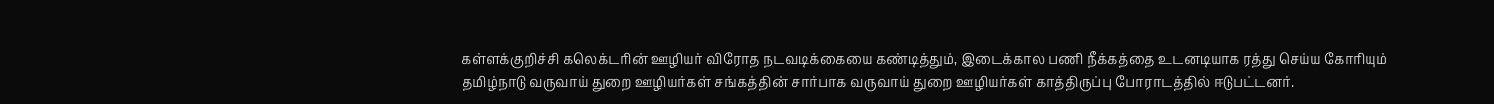கள்ளக்குறிச்சி கலெக்டரின் ஊழியர் விரோத நடவடிக்கையை கண்டித்தும், இடைக்கால பணி நீக்கத்தை உடனடியாக ரத்து செய்ய கோரியும் தமிழ்நாடு வருவாய் துறை ஊழியர்கள் சங்கத்தின் சார்பாக வருவாய் துறை ஊழியர்கள் காத்திருப்பு போராடத்தில் ஈடுபட்டனர்.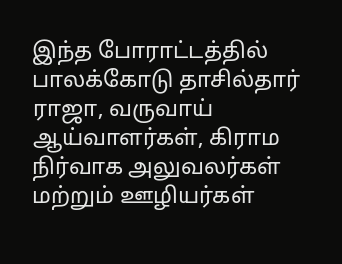இந்த போராட்டத்தில் பாலக்கோடு தாசில்தார் ராஜா, வருவாய் ஆய்வாளர்கள், கிராம நிர்வாக அலுவலர்கள் மற்றும் ஊழியர்கள்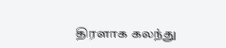திரளாக கலந்து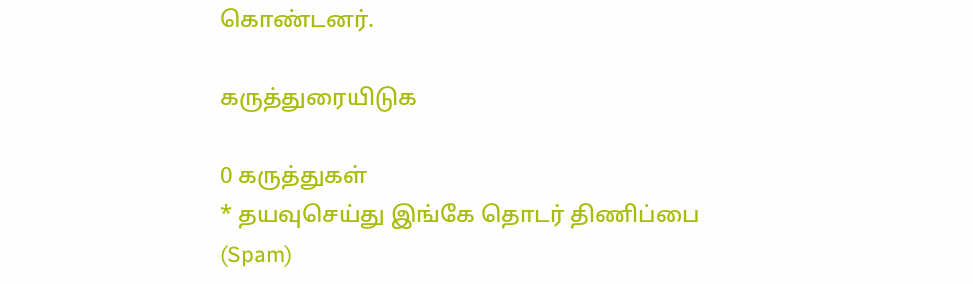கொண்டனர்.

கருத்துரையிடுக

0 கருத்துகள்
* தயவுசெய்து இங்கே தொடர் திணிப்பை (Spam)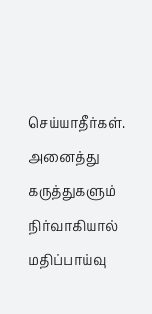செய்யாதீர்கள். அனைத்து கருத்துகளும் நிர்வாகியால் மதிப்பாய்வு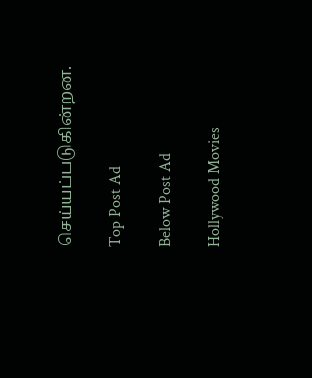செய்யப்படுகின்றன.

Top Post Ad

Below Post Ad

Hollywood Movies